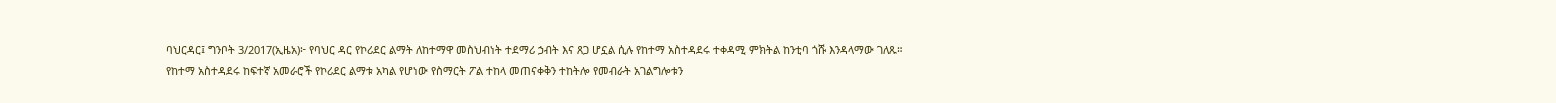ባህርዳር፤ ግንቦት 3/2017(ኢዜአ)፦ የባህር ዳር የኮሪደር ልማት ለከተማዋ መስህብነት ተደማሪ ኃብት እና ጸጋ ሆኗል ሲሉ የከተማ አስተዳደሩ ተቀዳሚ ምክትል ከንቲባ ጎሹ እንዳላማው ገለጹ።
የከተማ አስተዳደሩ ከፍተኛ አመራሮች የኮሪደር ልማቱ አካል የሆነው የስማርት ፖል ተከላ መጠናቀቅን ተከትሎ የመብራት አገልግሎቱን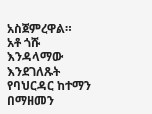አስጀምረዋል።
አቶ ጎሹ እንዳላማው እንደገለጹት የባህርዳር ከተማን በማዘመን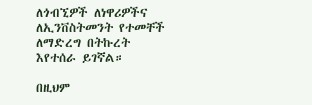ለጎብኚዎች ለነዋሪዎችና ለኢንቨስትመንት የተመቸች ለማድረግ በትኩረት እየተሰራ ይገኛል።

በዚህም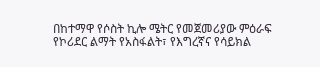በከተማዋ የሶስት ኪሎ ሜትር የመጀመሪያው ምዕራፍ የኮሪደር ልማት የአስፋልት፣ የእግረኛና የሳይክል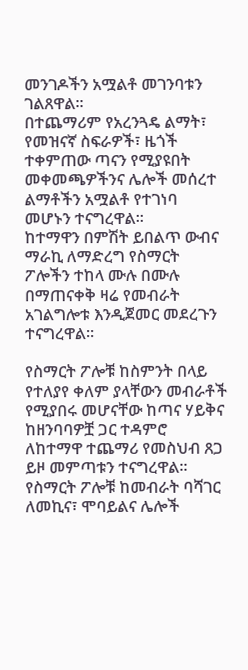መንገዶችን አሟልቶ መገንባቱን ገልጸዋል።
በተጨማሪም የአረንጓዴ ልማት፣ የመዝናኛ ስፍራዎች፣ ዜጎች ተቀምጠው ጣናን የሚያዩበት መቀመጫዎችንና ሌሎች መሰረተ ልማቶችን አሟልቶ የተገነባ መሆኑን ተናግረዋል።
ከተማዋን በምሽት ይበልጥ ውብና ማራኪ ለማድረግ የስማርት ፖሎችን ተከላ ሙሉ በሙሉ በማጠናቀቅ ዛሬ የመብራት አገልግሎቱ እንዲጀመር መደረጉን ተናግረዋል።

የስማርት ፖሎቹ ከስምንት በላይ የተለያየ ቀለም ያላቸውን መብራቶች የሚያበሩ መሆናቸው ከጣና ሃይቅና ከዘንባባዎቿ ጋር ተዳምሮ ለከተማዋ ተጨማሪ የመስህብ ጸጋ ይዞ መምጣቱን ተናግረዋል።
የስማርት ፖሎቹ ከመብራት ባሻገር ለመኪና፣ ሞባይልና ሌሎች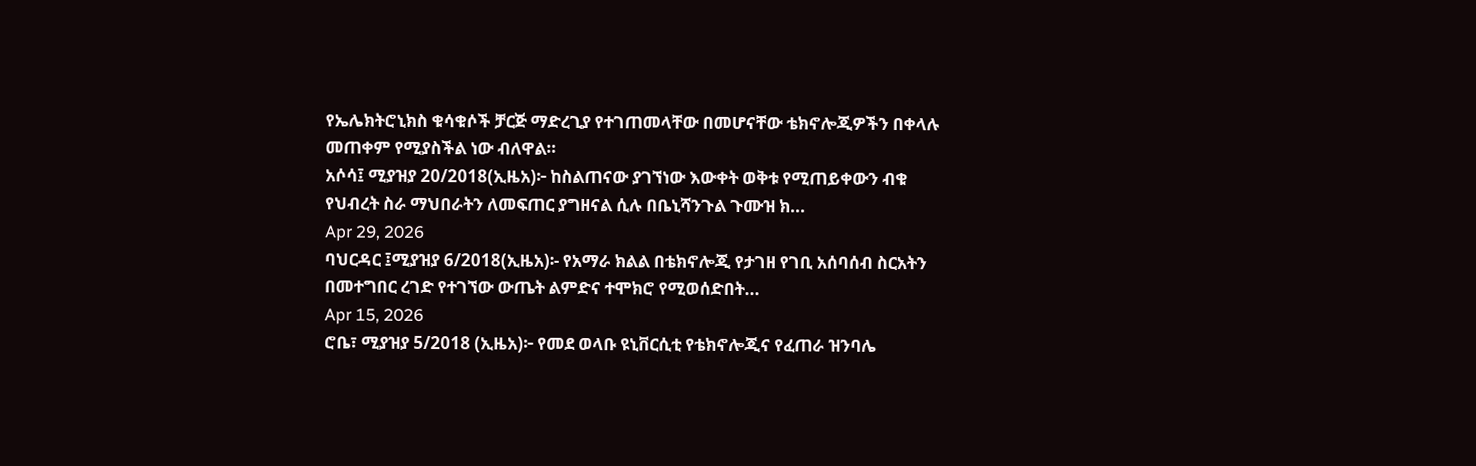የኤሌክትሮኒክስ ቁሳቁሶች ቻርጅ ማድረጊያ የተገጠመላቸው በመሆናቸው ቴክኖሎጂዎችን በቀላሉ መጠቀም የሚያስችል ነው ብለዋል።
አሶሳ፤ ሚያዝያ 20/2018(ኢዜአ)፦ ከስልጠናው ያገኘነው እውቀት ወቅቱ የሚጠይቀውን ብቁ የህብረት ስራ ማህበራትን ለመፍጠር ያግዘናል ሲሉ በቤኒሻንጉል ጉሙዝ ክ...
Apr 29, 2026
ባህርዳር ፤ሚያዝያ 6/2018(ኢዜአ)፡- የአማራ ክልል በቴክኖሎጂ የታገዘ የገቢ አሰባሰብ ስርአትን በመተግበር ረገድ የተገኘው ውጤት ልምድና ተሞክሮ የሚወሰድበት...
Apr 15, 2026
ሮቤ፣ ሚያዝያ 5/2018 (ኢዜአ)፦ የመደ ወላቡ ዩኒቨርሲቲ የቴክኖሎጂና የፈጠራ ዝንባሌ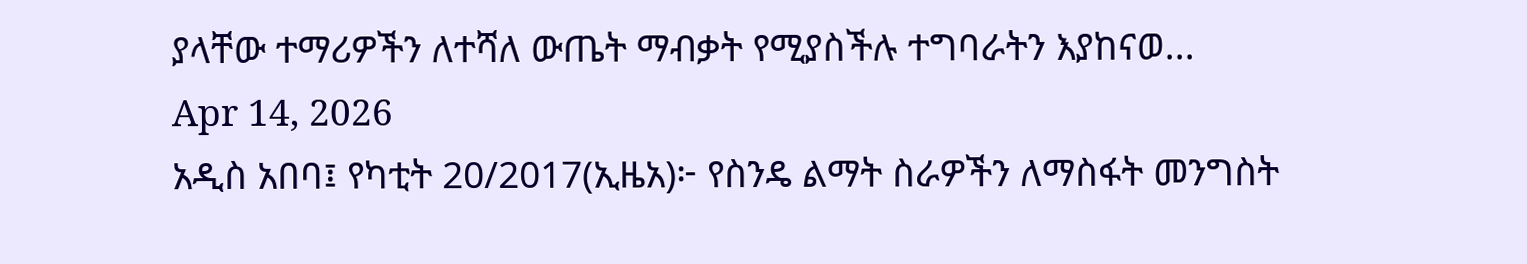ያላቸው ተማሪዎችን ለተሻለ ውጤት ማብቃት የሚያስችሉ ተግባራትን እያከናወ...
Apr 14, 2026
አዲስ አበባ፤ የካቲት 20/2017(ኢዜአ)፦ የስንዴ ልማት ስራዎችን ለማስፋት መንግስት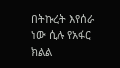በትኩረት እየሰራ ነው ሲሉ የአፋር ክልል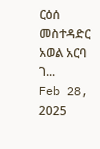ርዕሰ መስተዳድር አወል አርባ ገ...
Feb 28, 2025